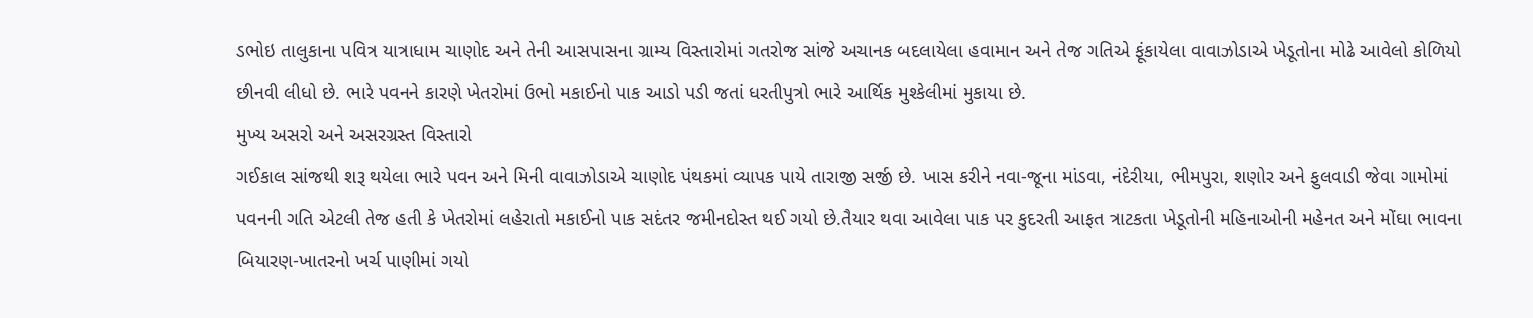ડભોઇ તાલુકાના પવિત્ર યાત્રાધામ ચાણોદ અને તેની આસપાસના ગ્રામ્ય વિસ્તારોમાં ગતરોજ સાંજે અચાનક બદલાયેલા હવામાન અને તેજ ગતિએ ફૂંકાયેલા વાવાઝોડાએ ખેડૂતોના મોઢે આવેલો કોળિયો છીનવી લીધો છે. ભારે પવનને કારણે ખેતરોમાં ઉભો મકાઈનો પાક આડો પડી જતાં ધરતીપુત્રો ભારે આર્થિક મુશ્કેલીમાં મુકાયા છે.
મુખ્ય અસરો અને અસરગ્રસ્ત વિસ્તારો
ગઈકાલ સાંજથી શરૂ થયેલા ભારે પવન અને મિની વાવાઝોડાએ ચાણોદ પંથકમાં વ્યાપક પાયે તારાજી સર્જી છે. ખાસ કરીને નવા-જૂના માંડવા, નંદેરીયા, ભીમપુરા, શણોર અને ફુલવાડી જેવા ગામોમાં પવનની ગતિ એટલી તેજ હતી કે ખેતરોમાં લહેરાતો મકાઈનો પાક સદંતર જમીનદોસ્ત થઈ ગયો છે.તૈયાર થવા આવેલા પાક પર કુદરતી આફત ત્રાટકતા ખેડૂતોની મહિનાઓની મહેનત અને મોંઘા ભાવના બિયારણ-ખાતરનો ખર્ચ પાણીમાં ગયો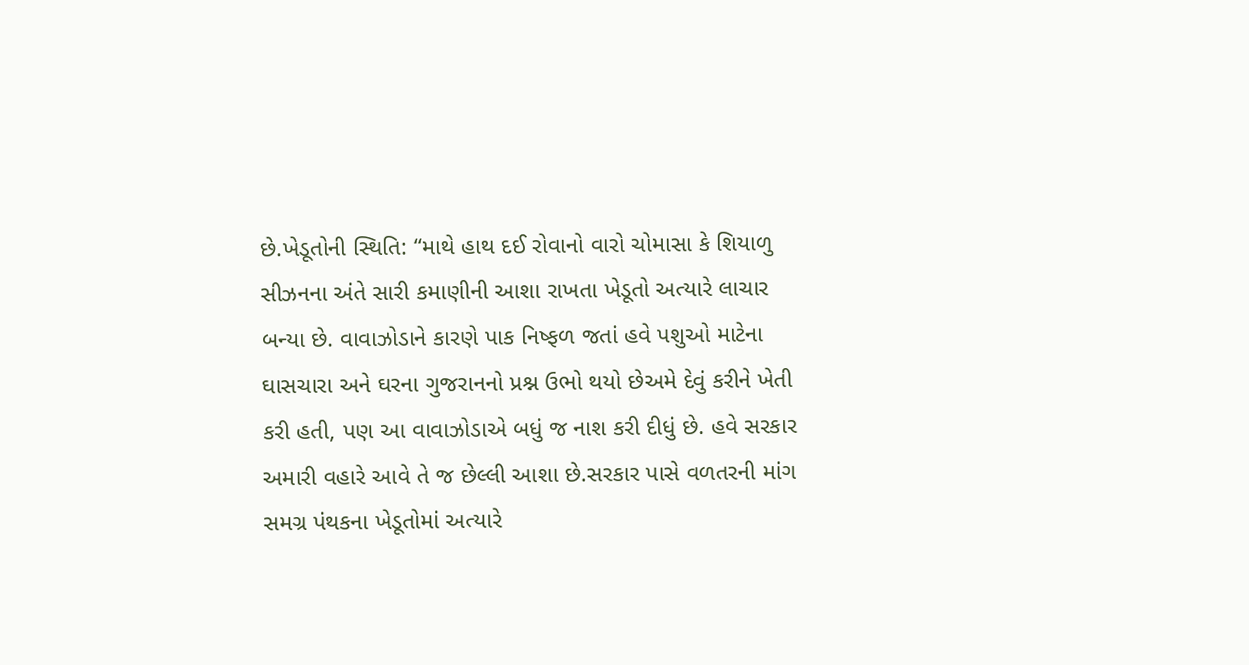છે.ખેડૂતોની સ્થિતિ: “માથે હાથ દઈ રોવાનો વારો ચોમાસા કે શિયાળુ સીઝનના અંતે સારી કમાણીની આશા રાખતા ખેડૂતો અત્યારે લાચાર બન્યા છે. વાવાઝોડાને કારણે પાક નિષ્ફળ જતાં હવે પશુઓ માટેના ઘાસચારા અને ઘરના ગુજરાનનો પ્રશ્ન ઉભો થયો છેઅમે દેવું કરીને ખેતી કરી હતી, પણ આ વાવાઝોડાએ બધું જ નાશ કરી દીધું છે. હવે સરકાર અમારી વહારે આવે તે જ છેલ્લી આશા છે.સરકાર પાસે વળતરની માંગ
સમગ્ર પંથકના ખેડૂતોમાં અત્યારે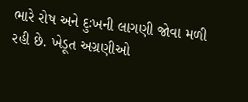ભારે રોષ અને દુઃખની લાગણી જોવા મળી રહી છે. ખેડૂત અગ્રણીઓ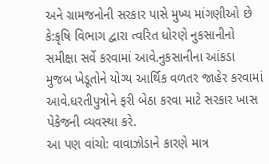અને ગ્રામજનોની સરકાર પાસે મુખ્ય માંગણીઓ છે કે:કૃષિ વિભાગ દ્વારા ત્વરિત ધોરણે નુકસાનીનો સમીક્ષા સર્વે કરવામાં આવે.નુકસાનીના આંકડા મુજબ ખેડૂતોને યોગ્ય આર્થિક વળતર જાહેર કરવામાં આવે.ધરતીપુત્રોને ફરી બેઠા કરવા માટે સરકાર ખાસ પેકેજની વ્યવસ્થા કરે.
આ પણ વાંચો: વાવાઝોડાને કારણે માત્ર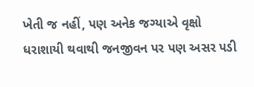ખેતી જ નહીં, પણ અનેક જગ્યાએ વૃક્ષો ધરાશાયી થવાથી જનજીવન પર પણ અસર પડી